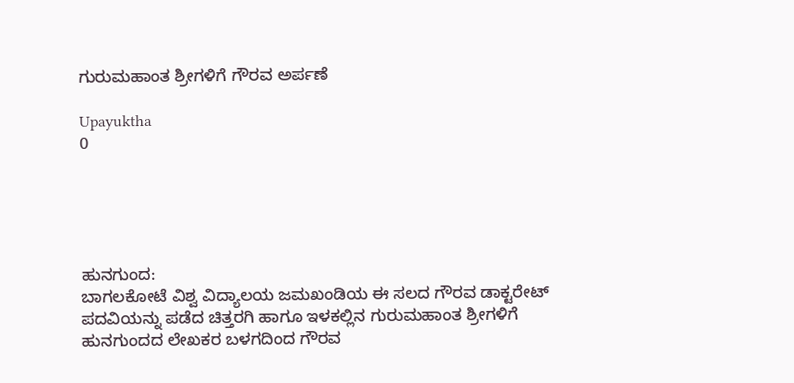ಗುರುಮಹಾಂತ ಶ್ರೀಗಳಿಗೆ ಗೌರವ ಅರ್ಪಣೆ

Upayuktha
0





ಹುನಗುಂದ:
ಬಾಗಲಕೋಟೆ ವಿಶ್ವ ವಿದ್ಯಾಲಯ ಜಮಖಂಡಿಯ ಈ ಸಲದ ಗೌರವ ಡಾಕ್ಟರೇಟ್ ಪದವಿಯನ್ನು ಪಡೆದ ಚಿತ್ತರಗಿ ಹಾಗೂ ಇಳಕಲ್ಲಿನ ಗುರುಮಹಾಂತ ಶ್ರೀಗಳಿಗೆ ಹುನಗುಂದದ ಲೇಖಕರ ಬಳಗದಿಂದ ಗೌರವ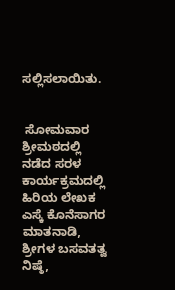ಸಲ್ಲಿಸಲಾಯಿತು.


 ಸೋಮವಾರ ಶ್ರೀಮಠದಲ್ಲಿ ನಡೆದ ಸರಳ ಕಾರ್ಯಕ್ರಮದಲ್ಲಿ ಹಿರಿಯ ಲೇಖಕ ಎಸ್ಕೆ ಕೊನೆಸಾಗರ ಮಾತನಾಡಿ, ಶ್ರೀಗಳ ಬಸವತತ್ವ ನಿಷ್ಠೆ,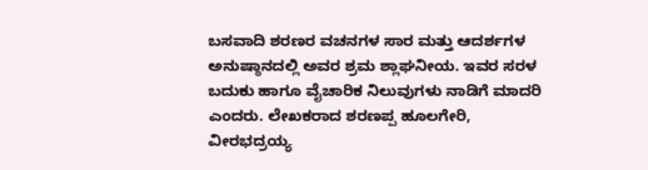ಬಸವಾದಿ ಶರಣರ ವಚನಗಳ ಸಾರ ಮತ್ತು ಆದರ್ಶಗಳ ಅನುಷ್ಠಾನದಲ್ಲಿ ಅವರ ಶ್ರಮ ಶ್ಲಾಘನೀಯ. ಇವರ ಸರಳ ಬದುಕು ಹಾಗೂ ವೈಚಾರಿಕ ನಿಲುವುಗಳು ನಾಡಿಗೆ ಮಾದರಿ ಎಂದರು. ಲೇಖಕರಾದ ಶರಣಪ್ಪ ಹೂಲಗೇರಿ, ವೀರಭದ್ರಯ್ಯ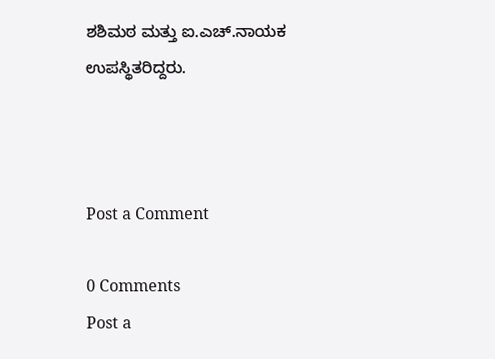ಶಶಿಮಠ ಮತ್ತು ಐ.ಎಚ್.ನಾಯಕ ಉಪಸ್ಥಿತರಿದ್ದರು.



Post a Comment

0 Comments
Post a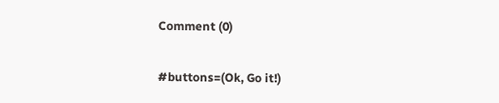Comment (0)

#buttons=(Ok, Go it!)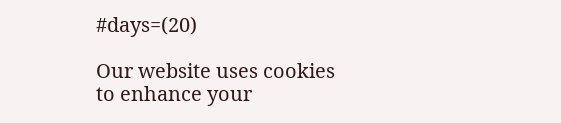#days=(20)

Our website uses cookies to enhance your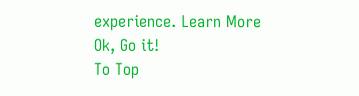experience. Learn More
Ok, Go it!
To Top